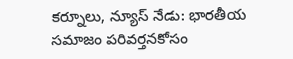కర్నూలు, న్యూస్ నేడు: భారతీయ సమాజం పరివర్తనకోసం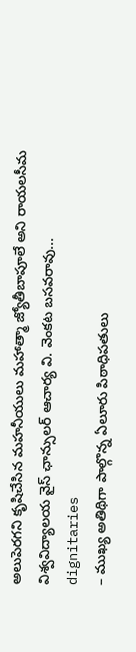అలుపెరగని కృషిచేసిన మహనీయులు మహాత్మా జ్యోతీబాపూలే అని రాయలసీమ విశ్వవిద్యాలయ వైస్ ఛాన్సులర్ ఆచార్య వి. వెంకట బసవరావు...
dignitaries
– ముఖ్య అతిథిగా పాల్గొన్న ఏలూరు పిఠాధిపతులు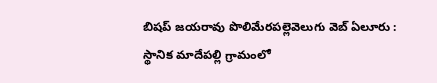బిషప్ జయరావు పొలిమేరపల్లెవెలుగు వెబ్ ఏలూరు : స్థానిక మాదేపల్లి గ్రామంలో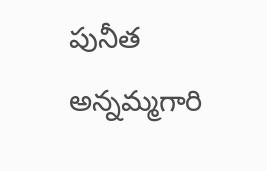పునీత అన్నమ్మగారి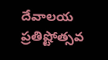దేవాలయ ప్రతిష్టోత్సవ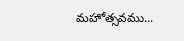మహోత్సవము...